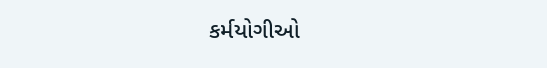કર્મયોગીઓ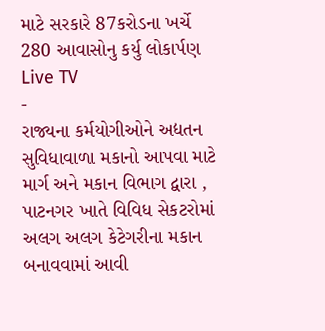માટે સરકારે 87કરોડના ખર્ચે 280 આવાસોનુ કર્યુ લોકાર્પણ
Live TV
-
રાજ્યના કર્મયોગીઓને અદ્યતન સુવિધાવાળા મકાનો આપવા માટે માર્ગ અને મકાન વિભાગ દ્વારા , પાટનગર ખાતે વિવિધ સેકટરોમાં અલગ અલગ કેટેગરીના મકાન બનાવવામાં આવી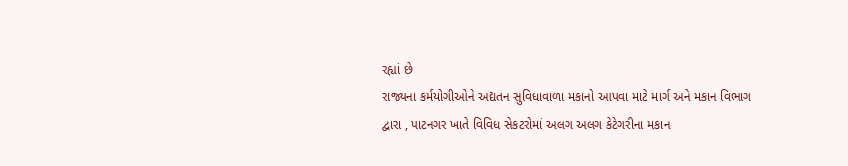રહ્યાં છે
રાજ્યના કર્મયોગીઓને અદ્યતન સુવિધાવાળા મકાનો આપવા માટે માર્ગ અને મકાન વિભાગ દ્વારા , પાટનગર ખાતે વિવિધ સેકટરોમાં અલગ અલગ કેટેગરીના મકાન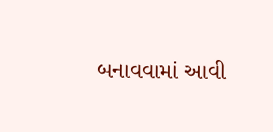બનાવવામાં આવી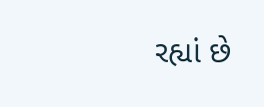રહ્યાં છે